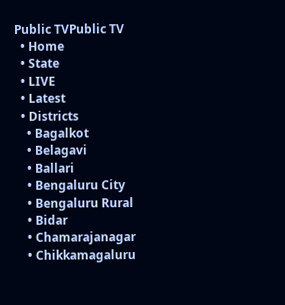Public TVPublic TV
  • Home
  • State
  • LIVE
  • Latest
  • Districts
    • Bagalkot
    • Belagavi
    • Ballari
    • Bengaluru City
    • Bengaluru Rural
    • Bidar
    • Chamarajanagar
    • Chikkamagaluru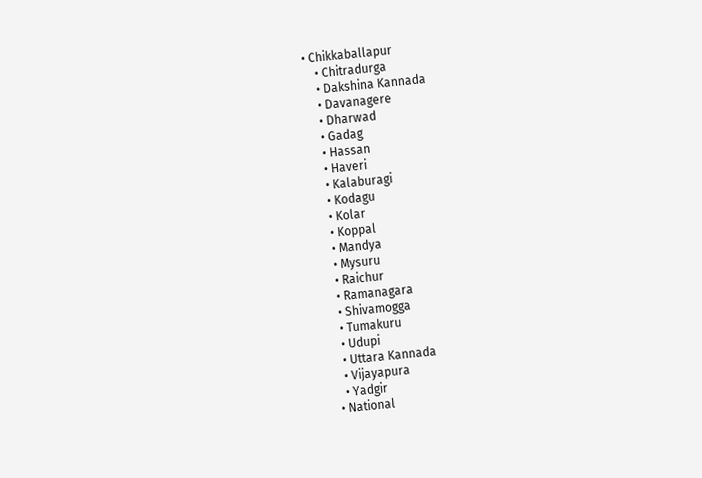• Chikkaballapur
    • Chitradurga
    • Dakshina Kannada
    • Davanagere
    • Dharwad
    • Gadag
    • Hassan
    • Haveri
    • Kalaburagi
    • Kodagu
    • Kolar
    • Koppal
    • Mandya
    • Mysuru
    • Raichur
    • Ramanagara
    • Shivamogga
    • Tumakuru
    • Udupi
    • Uttara Kannada
    • Vijayapura
    • Yadgir
  • National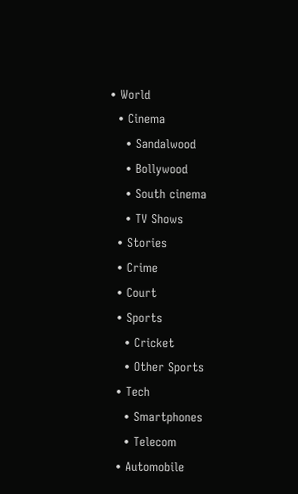• World
  • Cinema
    • Sandalwood
    • Bollywood
    • South cinema
    • TV Shows
  • Stories
  • Crime
  • Court
  • Sports
    • Cricket
    • Other Sports
  • Tech
    • Smartphones
    • Telecom
  • Automobile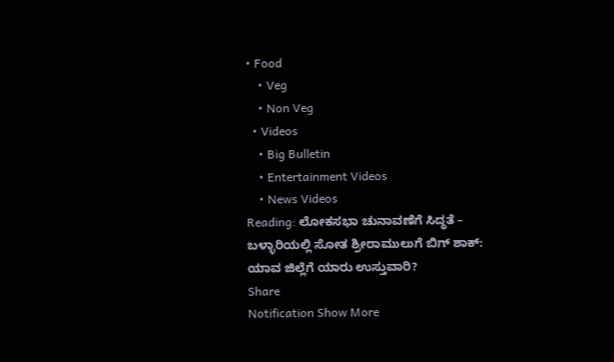• Food
    • Veg
    • Non Veg
  • Videos
    • Big Bulletin
    • Entertainment Videos
    • News Videos
Reading: ಲೋಕಸಭಾ ಚುನಾವಣೆಗೆ ಸಿದ್ಧತೆ – ಬಳ್ಳಾರಿಯಲ್ಲಿ ಸೋತ ಶ್ರೀರಾಮುಲುಗೆ ಬಿಗ್ ಶಾಕ್: ಯಾವ ಜಿಲ್ಲೆಗೆ ಯಾರು ಉಸ್ತುವಾರಿ?
Share
Notification Show More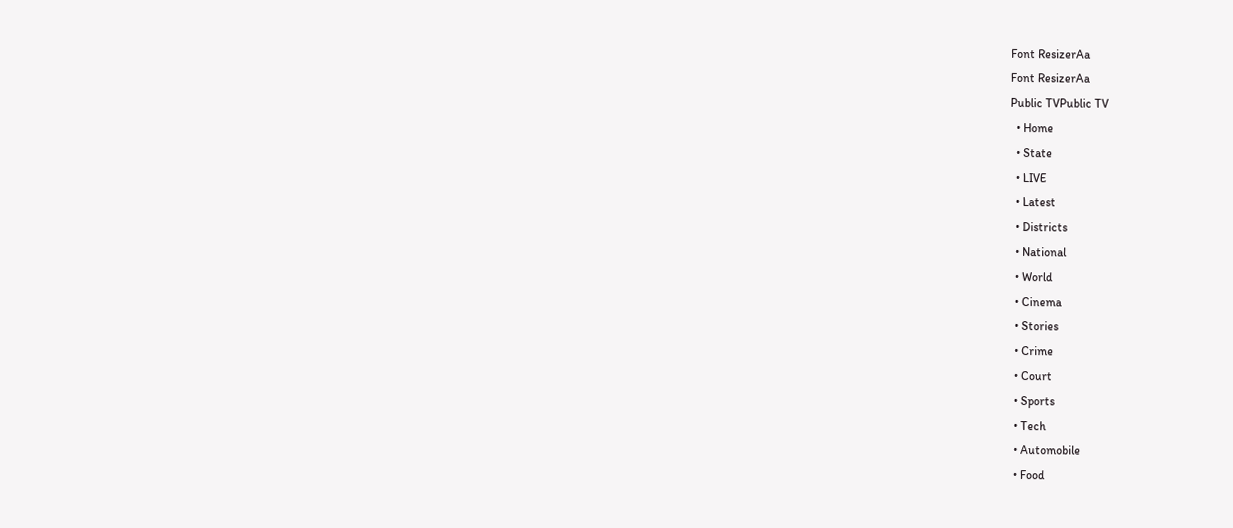Font ResizerAa
Font ResizerAa
Public TVPublic TV
  • Home
  • State
  • LIVE
  • Latest
  • Districts
  • National
  • World
  • Cinema
  • Stories
  • Crime
  • Court
  • Sports
  • Tech
  • Automobile
  • Food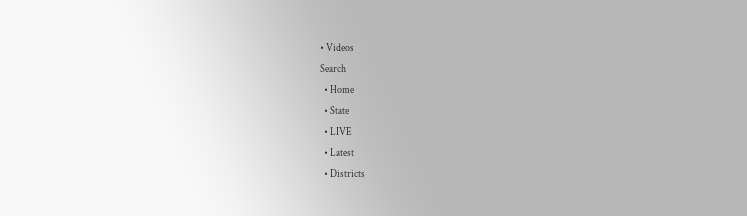• Videos
Search
  • Home
  • State
  • LIVE
  • Latest
  • Districts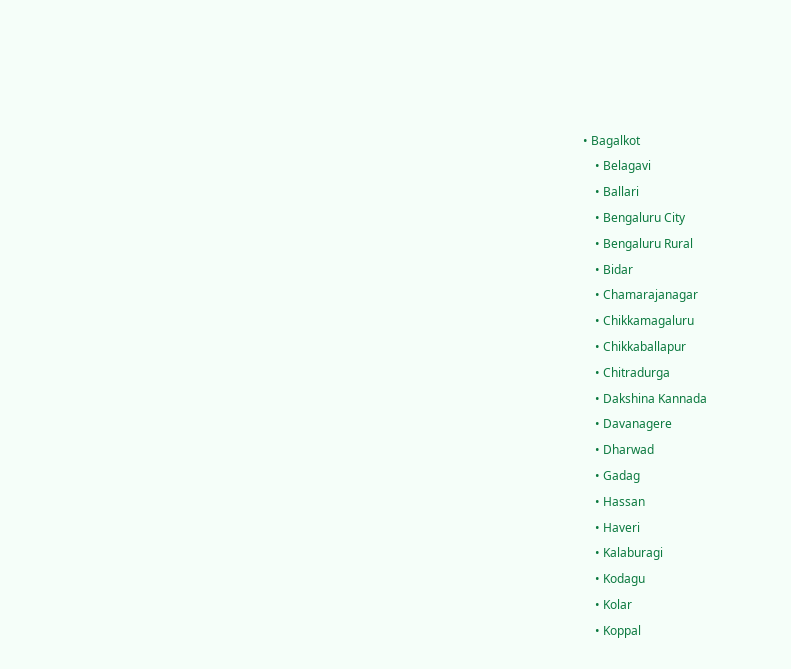• Bagalkot
    • Belagavi
    • Ballari
    • Bengaluru City
    • Bengaluru Rural
    • Bidar
    • Chamarajanagar
    • Chikkamagaluru
    • Chikkaballapur
    • Chitradurga
    • Dakshina Kannada
    • Davanagere
    • Dharwad
    • Gadag
    • Hassan
    • Haveri
    • Kalaburagi
    • Kodagu
    • Kolar
    • Koppal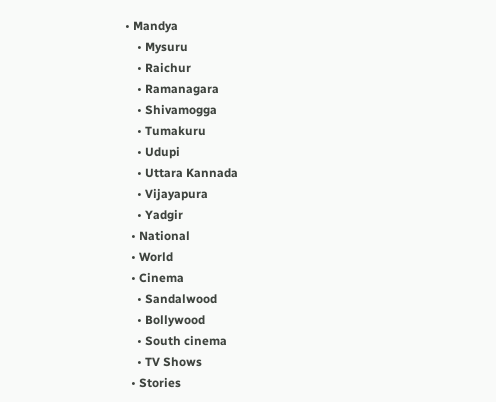• Mandya
    • Mysuru
    • Raichur
    • Ramanagara
    • Shivamogga
    • Tumakuru
    • Udupi
    • Uttara Kannada
    • Vijayapura
    • Yadgir
  • National
  • World
  • Cinema
    • Sandalwood
    • Bollywood
    • South cinema
    • TV Shows
  • Stories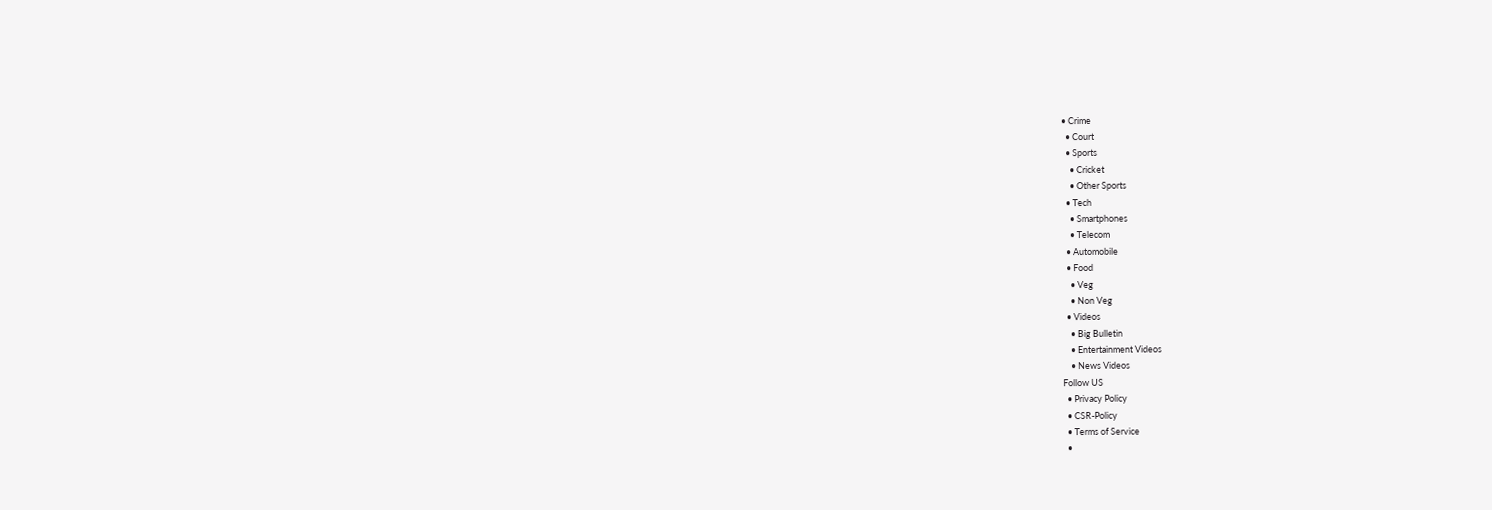• Crime
  • Court
  • Sports
    • Cricket
    • Other Sports
  • Tech
    • Smartphones
    • Telecom
  • Automobile
  • Food
    • Veg
    • Non Veg
  • Videos
    • Big Bulletin
    • Entertainment Videos
    • News Videos
Follow US
  • Privacy Policy
  • CSR-Policy
  • Terms of Service
  •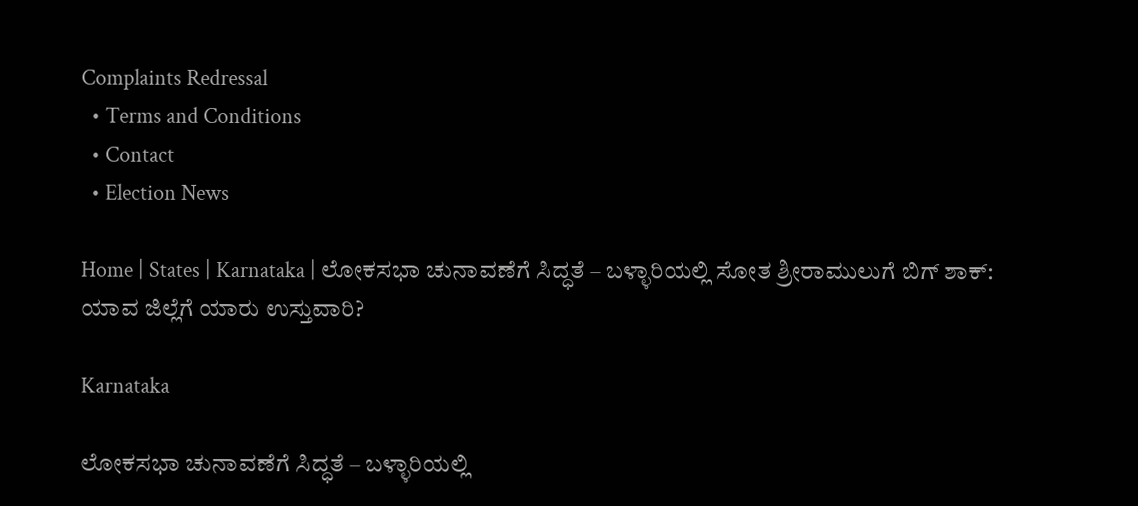Complaints Redressal
  • Terms and Conditions
  • Contact
  • Election News

Home | States | Karnataka | ಲೋಕಸಭಾ ಚುನಾವಣೆಗೆ ಸಿದ್ಧತೆ – ಬಳ್ಳಾರಿಯಲ್ಲಿ ಸೋತ ಶ್ರೀರಾಮುಲುಗೆ ಬಿಗ್ ಶಾಕ್: ಯಾವ ಜಿಲ್ಲೆಗೆ ಯಾರು ಉಸ್ತುವಾರಿ?

Karnataka

ಲೋಕಸಭಾ ಚುನಾವಣೆಗೆ ಸಿದ್ಧತೆ – ಬಳ್ಳಾರಿಯಲ್ಲಿ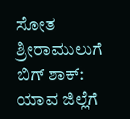ಸೋತ ಶ್ರೀರಾಮುಲುಗೆ ಬಿಗ್ ಶಾಕ್: ಯಾವ ಜಿಲ್ಲೆಗೆ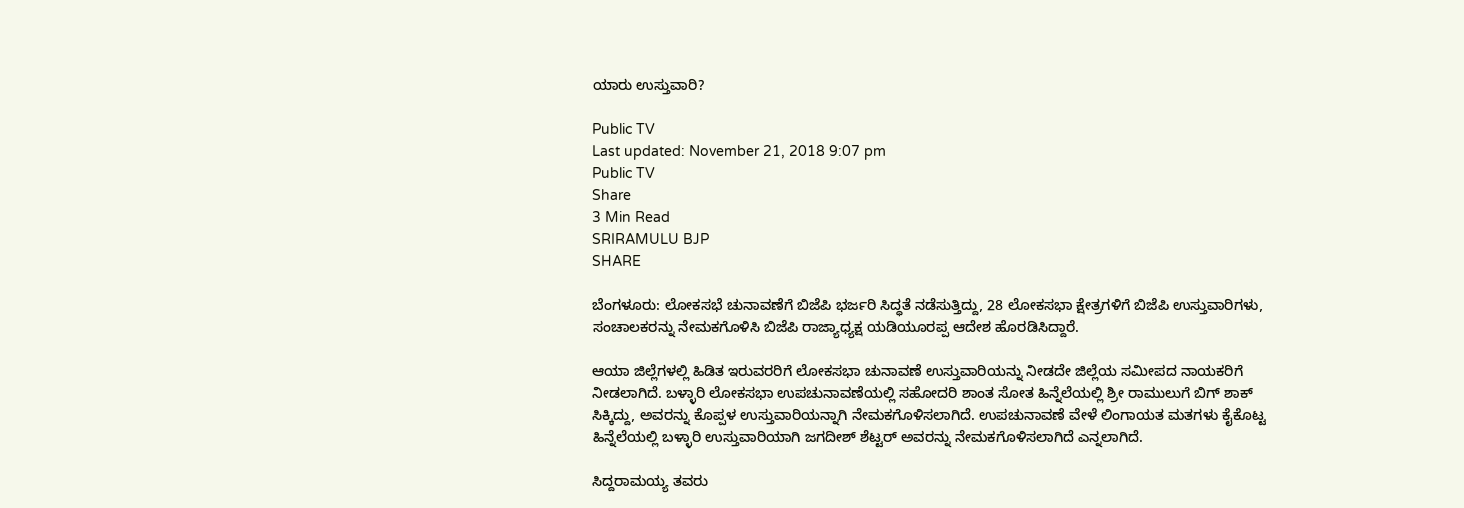ಯಾರು ಉಸ್ತುವಾರಿ?

Public TV
Last updated: November 21, 2018 9:07 pm
Public TV
Share
3 Min Read
SRIRAMULU BJP
SHARE

ಬೆಂಗಳೂರು: ಲೋಕಸಭೆ ಚುನಾವಣೆಗೆ ಬಿಜೆಪಿ ಭರ್ಜರಿ ಸಿದ್ಧತೆ ನಡೆಸುತ್ತಿದ್ದು, 28 ಲೋಕಸಭಾ ಕ್ಷೇತ್ರಗಳಿಗೆ ಬಿಜೆಪಿ ಉಸ್ತುವಾರಿಗಳು, ಸಂಚಾಲಕರನ್ನು ನೇಮಕಗೊಳಿಸಿ ಬಿಜೆಪಿ ರಾಜ್ಯಾಧ್ಯಕ್ಷ ಯಡಿಯೂರಪ್ಪ ಆದೇಶ ಹೊರಡಿಸಿದ್ದಾರೆ.

ಆಯಾ ಜಿಲ್ಲೆಗಳಲ್ಲಿ ಹಿಡಿತ ಇರುವರರಿಗೆ ಲೋಕಸಭಾ ಚುನಾವಣೆ ಉಸ್ತುವಾರಿಯನ್ನು ನೀಡದೇ ಜಿಲ್ಲೆಯ ಸಮೀಪದ ನಾಯಕರಿಗೆ ನೀಡಲಾಗಿದೆ. ಬಳ್ಳಾರಿ ಲೋಕಸಭಾ ಉಪಚುನಾವಣೆಯಲ್ಲಿ ಸಹೋದರಿ ಶಾಂತ ಸೋತ ಹಿನ್ನೆಲೆಯಲ್ಲಿ ಶ್ರೀ ರಾಮುಲುಗೆ ಬಿಗ್ ಶಾಕ್ ಸಿಕ್ಕಿದ್ದು, ಅವರನ್ನು ಕೊಪ್ಪಳ ಉಸ್ತುವಾರಿಯನ್ನಾಗಿ ನೇಮಕಗೊಳಿಸಲಾಗಿದೆ. ಉಪಚುನಾವಣೆ ವೇಳೆ ಲಿಂಗಾಯತ ಮತಗಳು ಕೈಕೊಟ್ಟ ಹಿನ್ನೆಲೆಯಲ್ಲಿ ಬಳ್ಳಾರಿ ಉಸ್ತುವಾರಿಯಾಗಿ ಜಗದೀಶ್ ಶೆಟ್ಟರ್ ಅವರನ್ನು ನೇಮಕಗೊಳಿಸಲಾಗಿದೆ ಎನ್ನಲಾಗಿದೆ.

ಸಿದ್ದರಾಮಯ್ಯ ತವರು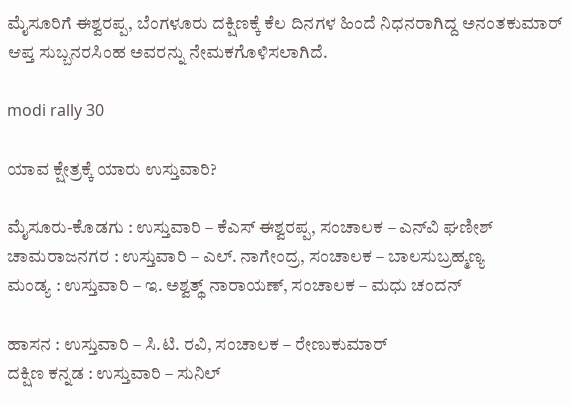ಮೈಸೂರಿಗೆ ಈಶ್ವರಪ್ಪ, ಬೆಂಗಳೂರು ದಕ್ಷಿಣಕ್ಕೆ ಕೆಲ ದಿನಗಳ ಹಿಂದೆ ನಿಧನರಾಗಿದ್ದ ಅನಂತಕುಮಾರ್ ಆಪ್ತ ಸುಬ್ಬನರಸಿಂಹ ಅವರನ್ನು ನೇಮಕಗೊಳಿಸಲಾಗಿದೆ.

modi rally 30

ಯಾವ ಕ್ಷೇತ್ರಕ್ಕೆ ಯಾರು ಉಸ್ತುವಾರಿ?

ಮೈಸೂರು-ಕೊಡಗು : ಉಸ್ತುವಾರಿ – ಕೆಎಸ್ ಈಶ್ವರಪ್ಪ, ಸಂಚಾಲಕ – ಎನ್‍ವಿ ಘಣೀಶ್
ಚಾಮರಾಜನಗರ : ಉಸ್ತುವಾರಿ – ಎಲ್. ನಾಗೇಂದ್ರ, ಸಂಚಾಲಕ – ಬಾಲಸುಬ್ರಹ್ಮಣ್ಯ
ಮಂಡ್ಯ : ಉಸ್ತುವಾರಿ – ಇ. ಅಶ್ವತ್ಥ್ ನಾರಾಯಣ್, ಸಂಚಾಲಕ – ಮಧು ಚಂದನ್

ಹಾಸನ : ಉಸ್ತುವಾರಿ – ಸಿ.ಟಿ. ರವಿ, ಸಂಚಾಲಕ – ರೇಣುಕುಮಾರ್
ದಕ್ಷಿಣ ಕನ್ನಡ : ಉಸ್ತುವಾರಿ – ಸುನಿಲ್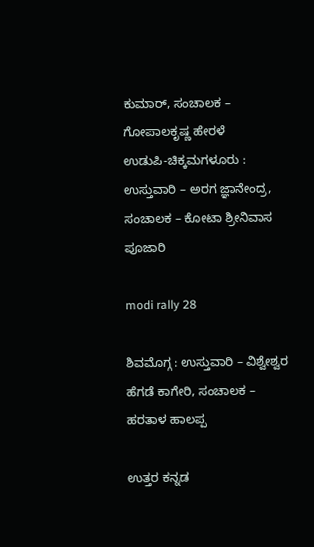ಕುಮಾರ್, ಸಂಚಾಲಕ – ಗೋಪಾಲಕೃಷ್ಣ ಹೇರಳೆ
ಉಡುಪಿ-ಚಿಕ್ಕಮಗಳೂರು : ಉಸ್ತುವಾರಿ – ಅರಗ ಜ್ಞಾನೇಂದ್ರ, ಸಂಚಾಲಕ – ಕೋಟಾ ಶ್ರೀನಿವಾಸ ಪೂಜಾರಿ

modi rally 28

ಶಿವಮೊಗ್ಗ : ಉಸ್ತುವಾರಿ – ವಿಶ್ವೇಶ್ವರ ಹೆಗಡೆ ಕಾಗೇರಿ, ಸಂಚಾಲಕ – ಹರತಾಳ ಹಾಲಪ್ಪ

ಉತ್ತರ ಕನ್ನಡ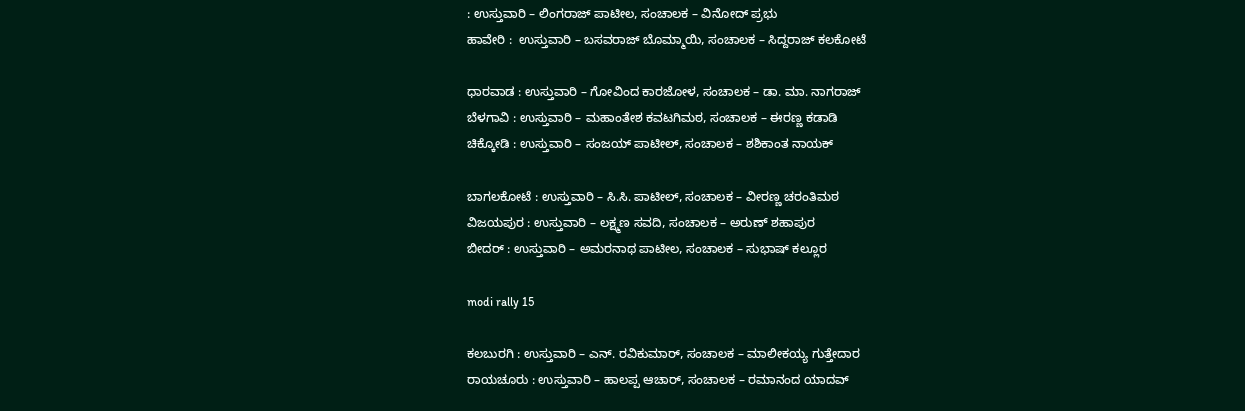: ಉಸ್ತುವಾರಿ – ಲಿಂಗರಾಜ್ ಪಾಟೀಲ, ಸಂಚಾಲಕ – ವಿನೋದ್ ಪ್ರಭು
ಹಾವೇರಿ :  ಉಸ್ತುವಾರಿ – ಬಸವರಾಜ್ ಬೊಮ್ಮಾಯಿ, ಸಂಚಾಲಕ – ಸಿದ್ದರಾಜ್ ಕಲಕೋಟೆ

ಧಾರವಾಡ : ಉಸ್ತುವಾರಿ – ಗೋವಿಂದ ಕಾರಜೋಳ, ಸಂಚಾಲಕ – ಡಾ. ಮಾ. ನಾಗರಾಜ್
ಬೆಳಗಾವಿ : ಉಸ್ತುವಾರಿ – ಮಹಾಂತೇಶ ಕವಟಗಿಮಠ, ಸಂಚಾಲಕ – ಈರಣ್ಣ ಕಡಾಡಿ
ಚಿಕ್ಕೋಡಿ : ಉಸ್ತುವಾರಿ – ಸಂಜಯ್ ಪಾಟೀಲ್, ಸಂಚಾಲಕ – ಶಶಿಕಾಂತ ನಾಯಕ್

ಬಾಗಲಕೋಟೆ : ಉಸ್ತುವಾರಿ – ಸಿ.ಸಿ. ಪಾಟೀಲ್, ಸಂಚಾಲಕ – ವೀರಣ್ಣ ಚರಂತಿಮಠ
ವಿಜಯಪುರ : ಉಸ್ತುವಾರಿ – ಲಕ್ಷ್ಮಣ ಸವದಿ, ಸಂಚಾಲಕ – ಅರುಣ್ ಶಹಾಪುರ
ಬೀದರ್ : ಉಸ್ತುವಾರಿ – ಅಮರನಾಥ ಪಾಟೀಲ, ಸಂಚಾಲಕ – ಸುಭಾಷ್ ಕಲ್ಲೂರ

modi rally 15

ಕಲಬುರಗಿ : ಉಸ್ತುವಾರಿ – ಎನ್. ರವಿಕುಮಾರ್, ಸಂಚಾಲಕ – ಮಾಲೀಕಯ್ಯ ಗುತ್ತೇದಾರ
ರಾಯಚೂರು : ಉಸ್ತುವಾರಿ – ಹಾಲಪ್ಪ ಆಚಾರ್, ಸಂಚಾಲಕ – ರಮಾನಂದ ಯಾದವ್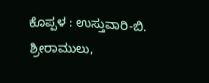ಕೊಪ್ಪಳ : ಉಸ್ತುವಾರಿ-ಬಿ. ಶ್ರೀರಾಮುಲು,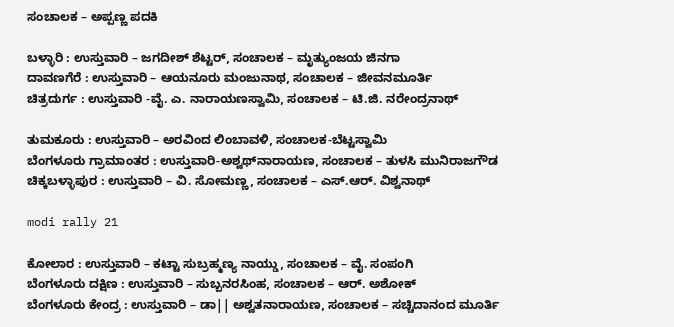ಸಂಚಾಲಕ – ಅಪ್ಪಣ್ಣ ಪದಕಿ

ಬಳ್ಳಾರಿ : ಉಸ್ತುವಾರಿ – ಜಗದೀಶ್ ಶೆಟ್ಟರ್, ಸಂಚಾಲಕ – ಮೃತ್ಯುಂಜಯ ಜಿನಗಾ
ದಾವಣಗೆರೆ : ಉಸ್ತುವಾರಿ – ಆಯನೂರು ಮಂಜುನಾಥ, ಸಂಚಾಲಕ – ಜೀವನಮೂರ್ತಿ
ಚಿತ್ರದುರ್ಗ : ಉಸ್ತುವಾರಿ -ವೈ. ಎ. ನಾರಾಯಣಸ್ವಾಮಿ, ಸಂಚಾಲಕ – ಟಿ.ಜಿ. ನರೇಂದ್ರನಾಥ್

ತುಮಕೂರು : ಉಸ್ತುವಾರಿ – ಅರವಿಂದ ಲಿಂಬಾವಳಿ, ಸಂಚಾಲಕ-ಬೆಟ್ಟಸ್ವಾಮಿ
ಬೆಂಗಳೂರು ಗ್ರಾಮಾಂತರ : ಉಸ್ತುವಾರಿ-ಅಶ್ವಥ್‍ನಾರಾಯಣ, ಸಂಚಾಲಕ – ತುಳಸಿ ಮುನಿರಾಜಗೌಡ
ಚಿಕ್ಕಬಳ್ಳಾಪುರ : ಉಸ್ತುವಾರಿ – ವಿ. ಸೋಮಣ್ಣ, ಸಂಚಾಲಕ – ಎಸ್.ಆರ್. ವಿಶ್ವನಾಥ್

modi rally 21

ಕೋಲಾರ : ಉಸ್ತುವಾರಿ – ಕಟ್ಟಾ ಸುಬ್ರಹ್ಮಣ್ಯ ನಾಯ್ಡು, ಸಂಚಾಲಕ – ವೈ. ಸಂಪಂಗಿ
ಬೆಂಗಳೂರು ದಕ್ಷಿಣ : ಉಸ್ತುವಾರಿ – ಸುಬ್ಬನರಸಿಂಹ, ಸಂಚಾಲಕ – ಆರ್. ಅಶೋಕ್
ಬೆಂಗಳೂರು ಕೇಂದ್ರ : ಉಸ್ತುವಾರಿ – ಡಾ|| ಅಶ್ವತನಾರಾಯಣ, ಸಂಚಾಲಕ – ಸಚ್ಚಿದಾನಂದ ಮೂರ್ತಿ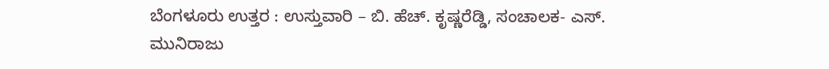ಬೆಂಗಳೂರು ಉತ್ತರ : ಉಸ್ತುವಾರಿ – ಬಿ. ಹೆಚ್. ಕೃಷ್ಣರೆಡ್ಡಿ, ಸಂಚಾಲಕ- ಎಸ್. ಮುನಿರಾಜು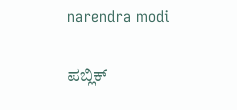narendra modi

ಪಬ್ಲಿಕ್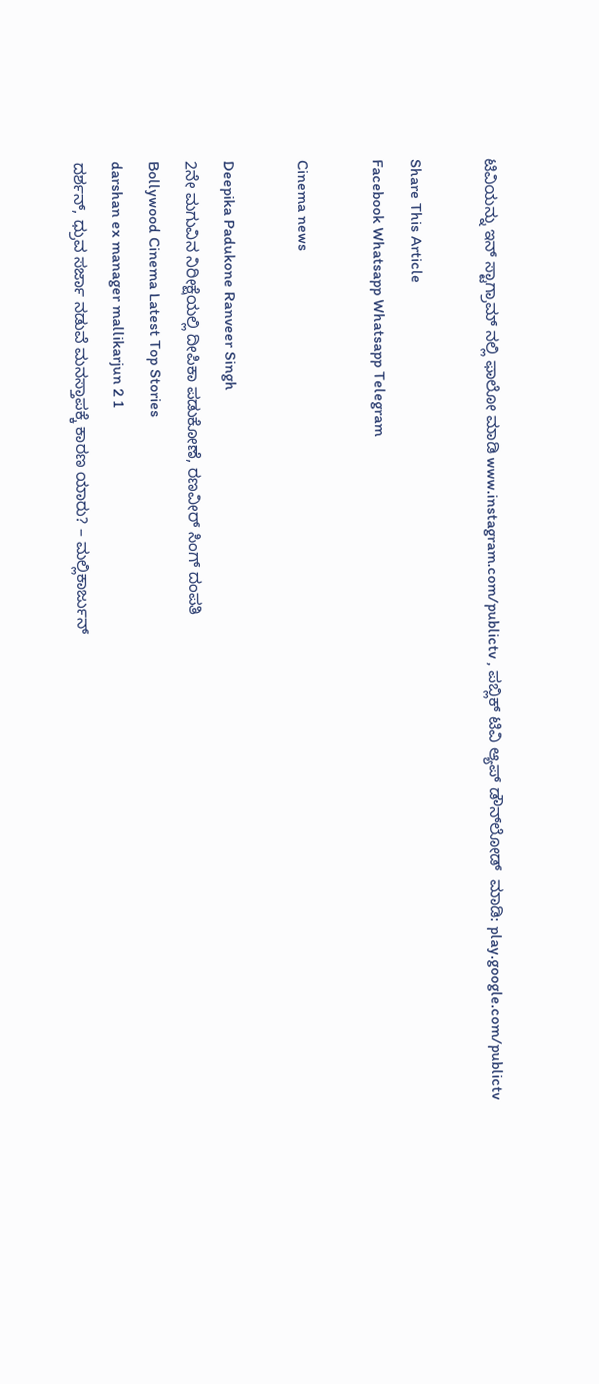ಟಿವಿಯನ್ನು ಇನ್ ಸ್ಟಾಗ್ರಾಮ್ ನಲ್ಲಿ ಫಾಲೋ ಮಾಡಿ www.instagram.com/publictv , ಪಬ್ಲಿಕ್ ಟಿವಿ ಆ್ಯಪ್ ಡೌನ್‍ಲೋಡ್  ಮಾಡಿ: play.google.com/publictv

Share This Article
Facebook Whatsapp Whatsapp Telegram

Cinema news

Deepika Padukone Ranveer Singh
2ನೇ ಮಗುವಿನ ನಿರೀಕ್ಷೆಯಲ್ಲಿ ದೀಪಿಕಾ ಪಡುಕೋಣೆ, ರಣವೀರ್‌ ಸಿಂಗ್‌ ದಂಪತಿ
Bollywood Cinema Latest Top Stories
darshan ex manager mallikarjun 2 1
ದರ್ಶನ್‌, ಧ್ರುವ ಸರ್ಜಾ ನಡುವೆ ಮನಸ್ತಾಪಕ್ಕೆ ಕಾರಣ ಯಾರು? – ಮಲ್ಲಿಕಾರ್ಜುನ್‌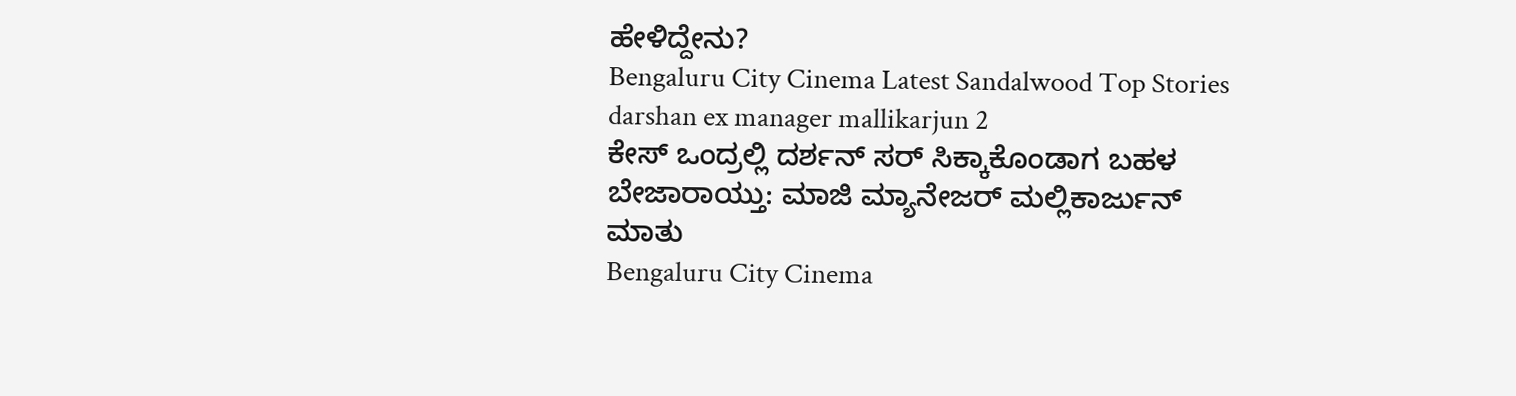ಹೇಳಿದ್ದೇನು?
Bengaluru City Cinema Latest Sandalwood Top Stories
darshan ex manager mallikarjun 2
ಕೇಸ್‌ ಒಂದ್ರಲ್ಲಿ ದರ್ಶನ್‌ ಸರ್‌ ಸಿಕ್ಕಾಕೊಂಡಾಗ ಬಹಳ ಬೇಜಾರಾಯ್ತು: ಮಾಜಿ ಮ್ಯಾನೇಜರ್‌ ಮಲ್ಲಿಕಾರ್ಜುನ್‌ ಮಾತು
Bengaluru City Cinema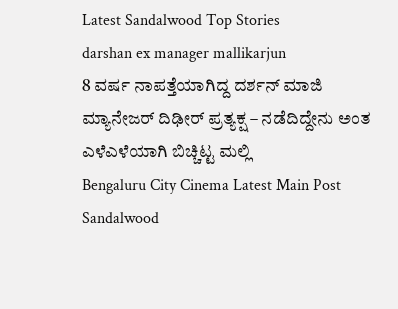Latest Sandalwood Top Stories
darshan ex manager mallikarjun
8 ವರ್ಷ ನಾಪತ್ತೆಯಾಗಿದ್ದ ದರ್ಶನ್‌ ಮಾಜಿ ಮ್ಯಾನೇಜರ್‌ ದಿಢೀರ್‌ ಪ್ರತ್ಯಕ್ಷ – ನಡೆದಿದ್ದೇನು ಅಂತ ಎಳೆಎಳೆಯಾಗಿ ಬಿಚ್ಚಿಟ್ಟ ಮಲ್ಲಿ
Bengaluru City Cinema Latest Main Post Sandalwood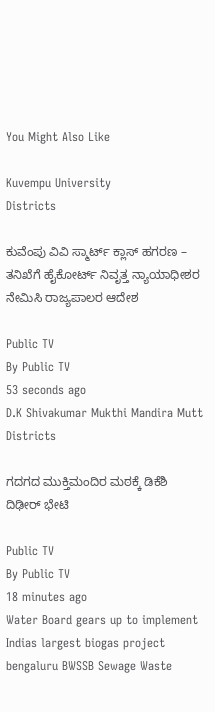You Might Also Like

Kuvempu University
Districts

ಕುವೆಂಪು ವಿವಿ ಸ್ಮಾರ್ಟ್ ಕ್ಲಾಸ್ ಹಗರಣ – ತನಿಖೆಗೆ ಹೈಕೋರ್ಟ್ ನಿವೃತ್ತ ನ್ಯಾಯಾಧೀಶರ ನೇಮಿಸಿ ರಾಜ್ಯಪಾಲರ ಆದೇಶ

Public TV
By Public TV
53 seconds ago
D.K Shivakumar Mukthi Mandira Mutt
Districts

ಗದಗದ ಮುಕ್ತಿಮಂದಿರ ಮಠಕ್ಕೆ ಡಿಕೆಶಿ ದಿಢೀರ್ ಭೇಟಿ

Public TV
By Public TV
18 minutes ago
Water Board gears up to implement Indias largest biogas project bengaluru BWSSB Sewage Waste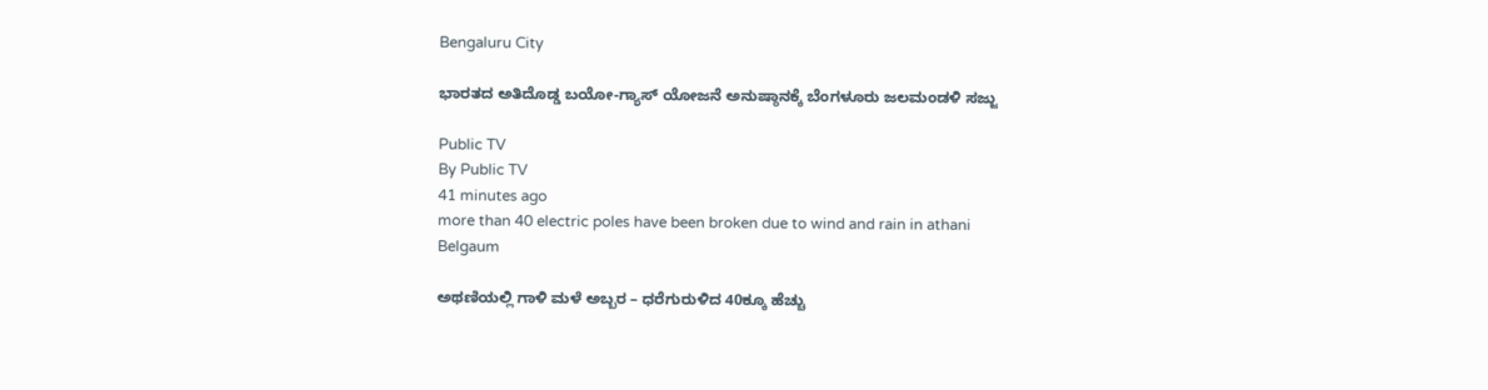Bengaluru City

ಭಾರತದ ಅತಿದೊಡ್ಡ ಬಯೋ-ಗ್ಯಾಸ್ ಯೋಜನೆ ಅನುಷ್ಠಾನಕ್ಕೆ ಬೆಂಗಳೂರು ಜಲಮಂಡಳಿ ಸಜ್ಜು

Public TV
By Public TV
41 minutes ago
more than 40 electric poles have been broken due to wind and rain in athani
Belgaum

ಅಥಣಿಯಲ್ಲಿ ಗಾಳಿ ಮಳೆ ಅಬ್ಬರ – ಧರೆಗುರುಳಿದ 40ಕ್ಕೂ ಹೆಚ್ಚು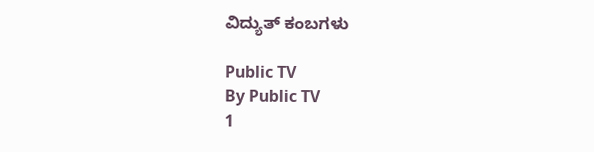ವಿದ್ಯುತ್‌ ಕಂಬಗಳು

Public TV
By Public TV
1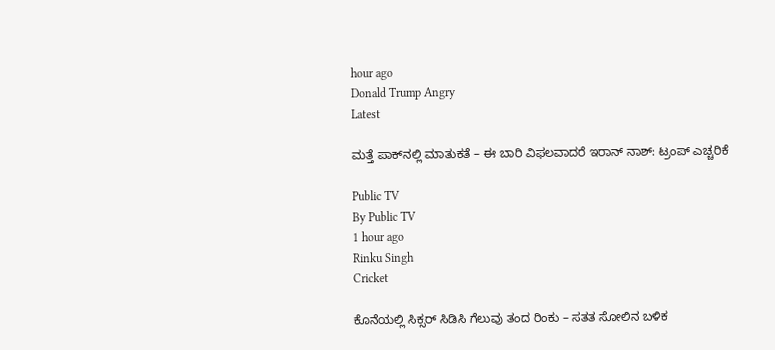hour ago
Donald Trump Angry
Latest

ಮತ್ತೆ ಪಾಕ್‌ನಲ್ಲಿ ಮಾತುಕತೆ – ಈ ಬಾರಿ ವಿಫಲವಾದರೆ ಇರಾನ್‌ ನಾಶ್‌: ಟ್ರಂಪ್‌ ಎಚ್ಚರಿಕೆ

Public TV
By Public TV
1 hour ago
Rinku Singh
Cricket

ಕೊನೆಯಲ್ಲಿ ಸಿಕ್ಸರ್‌ ಸಿಡಿಸಿ ಗೆಲುವು ತಂದ ರಿಂಕು – ಸತತ ಸೋಲಿನ ಬಳಿಕ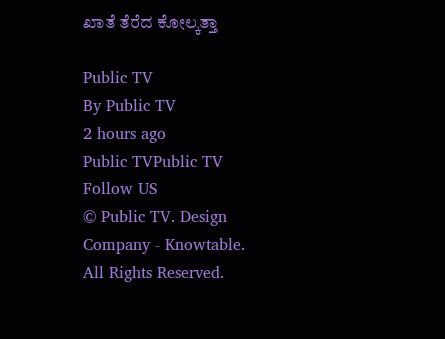ಖಾತೆ ತೆರೆದ ಕೋಲ್ಕತ್ತಾ

Public TV
By Public TV
2 hours ago
Public TVPublic TV
Follow US
© Public TV. Design Company - Knowtable. All Rights Reserved.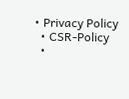• Privacy Policy
  • CSR-Policy
  •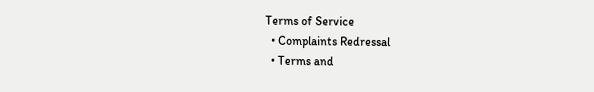Terms of Service
  • Complaints Redressal
  • Terms and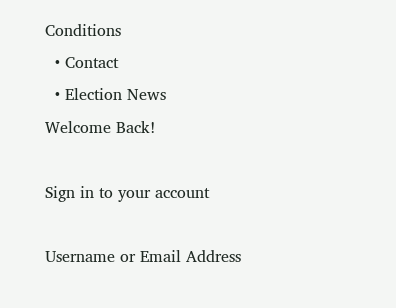Conditions
  • Contact
  • Election News
Welcome Back!

Sign in to your account

Username or Email Address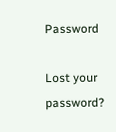Password

Lost your password?